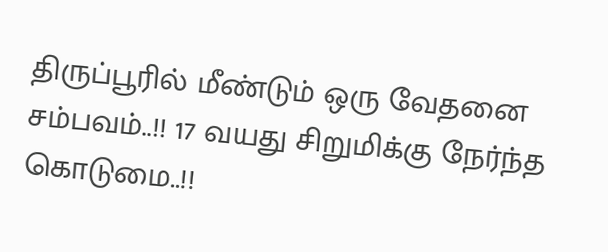திருப்பூரில் மீண்டும் ஒரு வேதனை சம்பவம்..!! 17 வயது சிறுமிக்கு நேர்ந்த கொடுமை..!!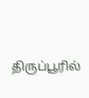திருப்பூரில்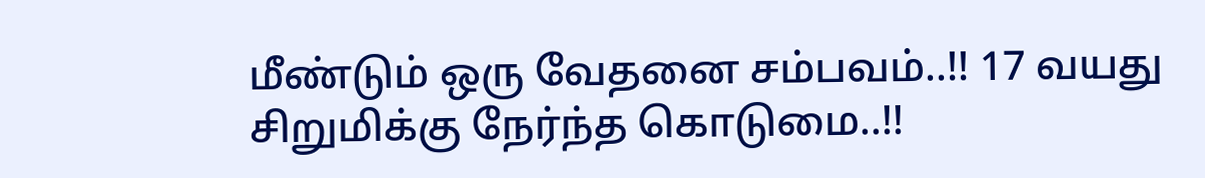மீண்டும் ஒரு வேதனை சம்பவம்..!! 17 வயது சிறுமிக்கு நேர்ந்த கொடுமை..!!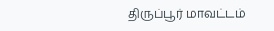திருப்பூர் மாவட்டம்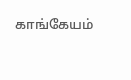காங்கேயம்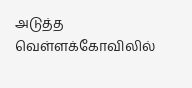அடுத்த வெள்ளக்கோவிலில்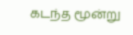கடந்த மூன்று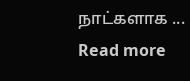நாட்களாக ...
Read more